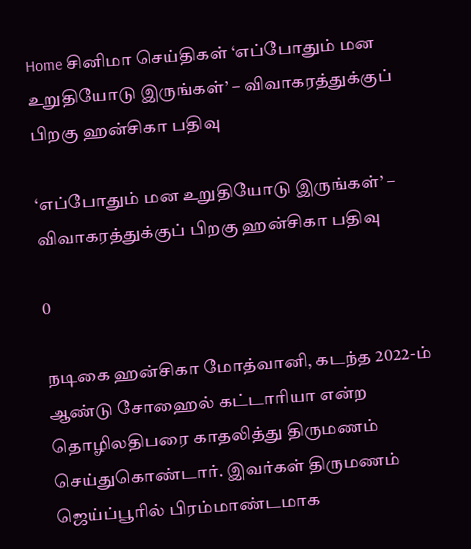Home சினிமா செய்திகள் ‘எப்போதும் மன உறுதியோடு இருங்கள்’ – விவாகரத்துக்குப் பிறகு ஹன்சிகா பதிவு

‘எப்போதும் மன உறுதியோடு இருங்கள்’ – விவாகரத்துக்குப் பிறகு ஹன்சிகா பதிவு

0

நடிகை ஹன்சிகா மோத்வானி, கடந்த 2022-ம் ஆண்டு சோஹைல் கட்டாரியா என்ற தொழிலதிபரை காதலித்து திருமணம் செய்துகொண்டார். இவர்கள் திருமணம் ஜெய்ப்பூரில் பிரம்மாண்டமாக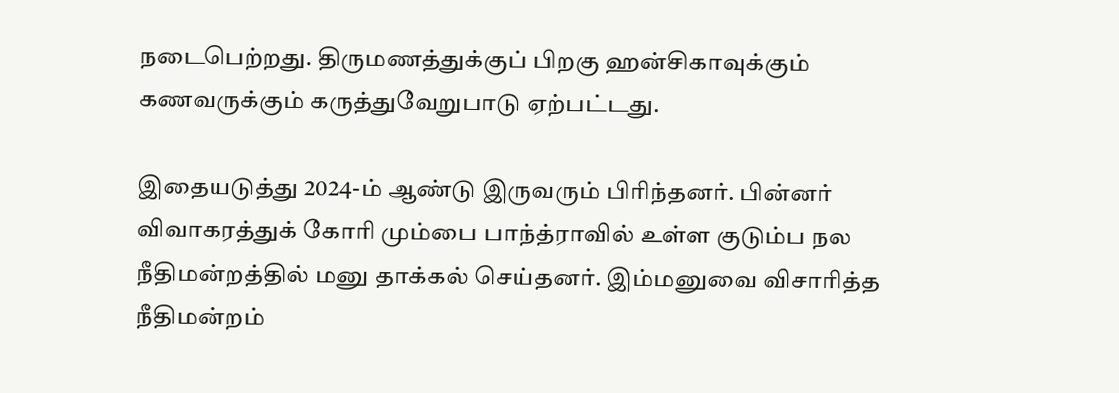நடைபெற்றது. திருமணத்துக்குப் பிறகு ஹன்சிகாவுக்கும் கணவருக்கும் கருத்துவேறுபாடு ஏற்பட்டது.

இதையடுத்து 2024-ம் ஆண்டு இருவரும் பிரிந்தனர். பின்னர் விவாகரத்துக் கோரி மும்பை பாந்த்ராவில் உள்ள குடும்ப நல நீதிமன்றத்தில் மனு தாக்கல் செய்தனர். இம்மனுவை விசாரித்த நீதிமன்றம்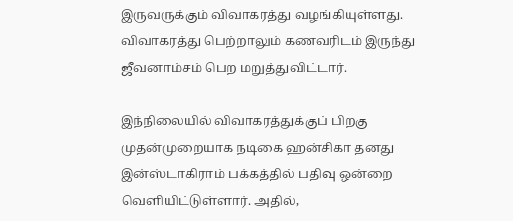இருவருக்கும் விவாகரத்து வழங்கியுள்ளது. விவாகரத்து பெற்றாலும் கணவரிடம் இருந்து ஜீவனாம்சம் பெற மறுத்துவிட்டார்.

இந்நிலையில் விவாகரத்துக்குப் பிறகு முதன்முறையாக நடிகை ஹன்சிகா தனது இன்ஸ்டாகிராம் பக்கத்தில் பதிவு ஒன்றை வெளியிட்டுள்ளார். அதில்,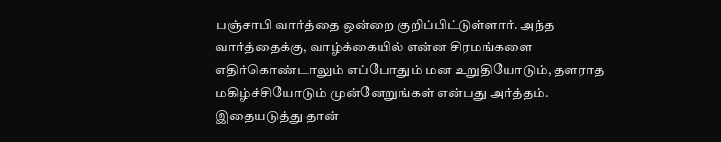பஞ்சாபி வார்த்தை ஒன்றை குறிப்பிட்டுள்ளார். அந்த வார்த்தைக்கு, வாழ்க்கையில் என்ன சிரமங்களை எதிர்கொண்டாலும் எப்போதும் மன உறுதியோடும், தளராத மகிழ்ச்சியோடும் முன்னேறுங்கள் என்பது அர்த்தம். இதையடுத்து தான்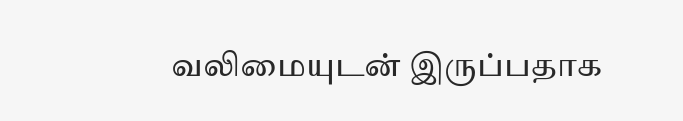வலிமையுடன் இருப்பதாக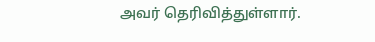அவர் தெரிவித்துள்ளார்.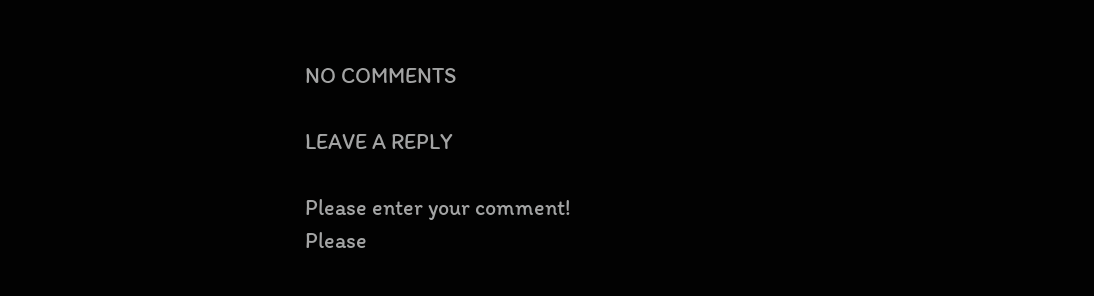NO COMMENTS

LEAVE A REPLY

Please enter your comment!
Please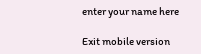enter your name here

Exit mobile version